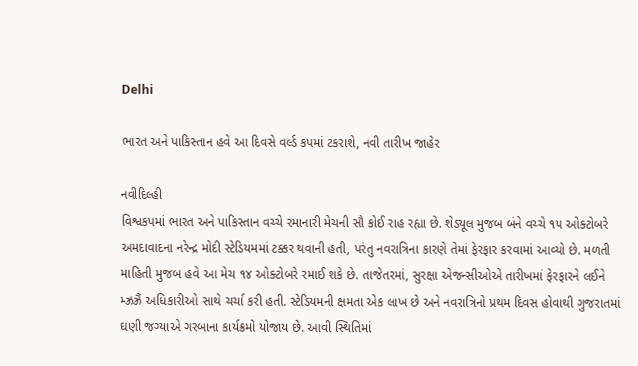Delhi

ભારત અને પાકિસ્તાન હવે આ દિવસે વર્લ્ડ કપમાં ટકરાશે, નવી તારીખ જાહેર

નવીદિલ્હી
વિશ્વકપમાં ભારત અને પાકિસ્તાન વચ્ચે રમાનારી મેચની સૌ કોઈ રાહ રહ્યા છે. શેડ્યૂલ મુજબ બંને વચ્ચે ૧૫ ઓક્ટોબરે અમદાવાદના નરેન્દ્ર મોદી સ્ટેડિયમમાં ટક્કર થવાની હતી, પરંતુ નવરાત્રિના કારણે તેમાં ફેરફાર કરવામાં આવ્યો છે. મળતી માહિતી મુજબ હવે આ મેચ ૧૪ ઓક્ટોબરે રમાઈ શકે છે. તાજેતરમાં, સુરક્ષા એજન્સીઓએ તારીખમાં ફેરફારને લઈને મ્ઝ્રઝ્રૈં અધિકારીઓ સાથે ચર્ચા કરી હતી. સ્ટેડિયમની ક્ષમતા એક લાખ છે અને નવરાત્રિનો પ્રથમ દિવસ હોવાથી ગુજરાતમાં ઘણી જગ્યાએ ગરબાના કાર્યક્રમો યોજાય છે. આવી સ્થિતિમાં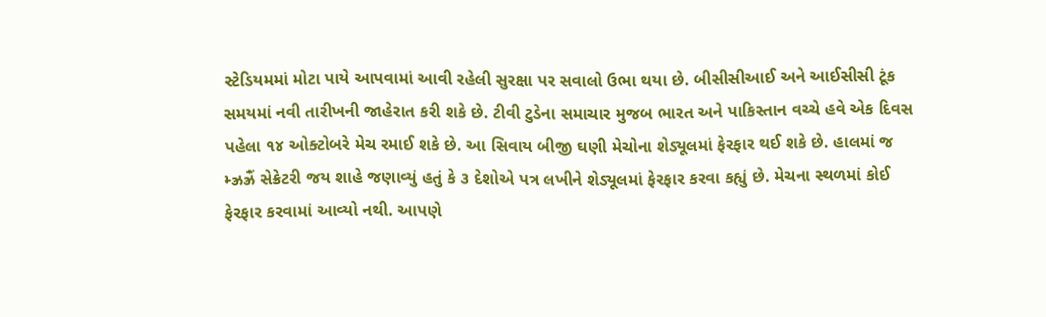સ્ટેડિયમમાં મોટા પાયે આપવામાં આવી રહેલી સુરક્ષા પર સવાલો ઉભા થયા છે. બીસીસીઆઈ અને આઈસીસી ટૂંક સમયમાં નવી તારીખની જાહેરાત કરી શકે છે. ટીવી ટુડેના સમાચાર મુજબ ભારત અને પાકિસ્તાન વચ્ચે હવે એક દિવસ પહેલા ૧૪ ઓક્ટોબરે મેચ રમાઈ શકે છે. આ સિવાય બીજી ઘણી મેચોના શેડ્યૂલમાં ફેરફાર થઈ શકે છે. હાલમાં જ મ્ઝ્રઝ્રૈં સેક્રેટરી જય શાહે જણાવ્યું હતું કે ૩ દેશોએ પત્ર લખીને શેડ્યૂલમાં ફેરફાર કરવા કહ્યું છે. મેચના સ્થળમાં કોઈ ફેરફાર કરવામાં આવ્યો નથી. આપણે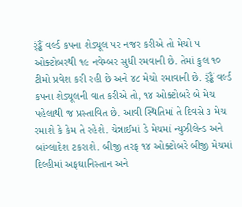ર્ંડ્ઢૈં વર્લ્ડ કપના શેડ્યૂલ પર નજર કરીએ તો મેચો ૫ ઓક્ટોબરથી ૧૯ નવેમ્બર સુધી રમવાની છે. તેમાં કુલ ૧૦ ટીમો પ્રવેશ કરી રહી છે અને ૪૮ મેચો રમાવાની છે. ર્ંડ્ઢૈં વર્લ્ડ કપના શેડ્યૂલની વાત કરીએ તો, ૧૪ ઓક્ટોબરે બે મેચ પહેલાથી જ પ્રસ્તાવિત છે. આવી સ્થિતિમાં તે દિવસે ૩ મેચ રમાશે કે કેમ તે રહેશે. ચેન્નાઈમાં ડે મેચમાં ન્યુઝીલેન્ડ અને બાંગ્લાદેશ ટકરાશે. બીજી તરફ ૧૪ ઓક્ટોબરે બીજી મેચમાં દિલ્હીમાં અફઘાનિસ્તાન અને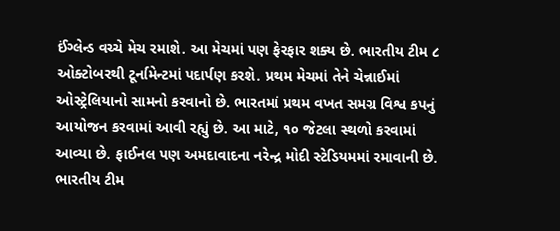ઈંગ્લેન્ડ વચ્ચે મેચ રમાશે. આ મેચમાં પણ ફેરફાર શક્ય છે. ભારતીય ટીમ ૮ ઓક્ટોબરથી ટૂર્નામેન્ટમાં પદાર્પણ કરશે. પ્રથમ મેચમાં તેને ચેન્નાઈમાં ઓસ્ટ્રેલિયાનો સામનો કરવાનો છે. ભારતમાં પ્રથમ વખત સમગ્ર વિશ્વ કપનું આયોજન કરવામાં આવી રહ્યું છે. આ માટે, ૧૦ જેટલા સ્થળો કરવામાં આવ્યા છે. ફાઈનલ પણ અમદાવાદના નરેન્દ્ર મોદી સ્ટેડિયમમાં રમાવાની છે. ભારતીય ટીમ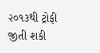૨૦૧૩થી ટ્રોફી જીતી શકી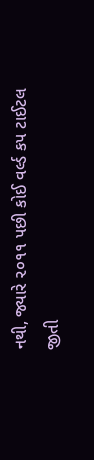નથી, જ્યારે ૨૦૧૧ પછી કોઈ વર્લ્ડ કપ ટાઈટલ જીતી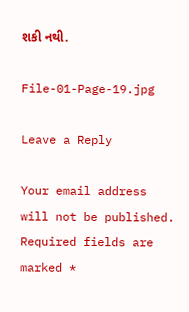શકી નથી.

File-01-Page-19.jpg

Leave a Reply

Your email address will not be published. Required fields are marked *